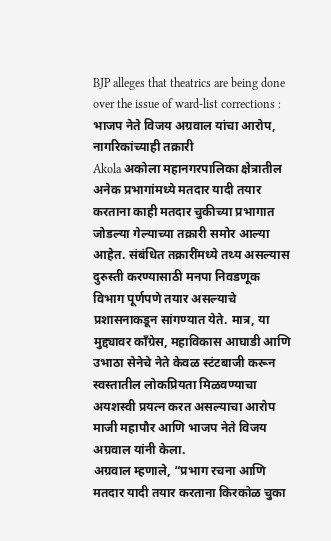BJP alleges that theatrics are being done over the issue of ward-list corrections : भाजप नेते विजय अग्रवाल यांचा आरोप, नागरिकांच्याही तक्रारी
Akola अकोला महानगरपालिका क्षेत्रातील अनेक प्रभागांमध्ये मतदार यादी तयार करताना काही मतदार चुकीच्या प्रभागात जोडल्या गेल्याच्या तक्रारी समोर आल्या आहेत. संबंधित तक्रारींमध्ये तथ्य असल्यास दुरुस्ती करण्यासाठी मनपा निवडणूक विभाग पूर्णपणे तयार असल्याचे प्रशासनाकडून सांगण्यात येते. मात्र, या मुद्द्यावर काँग्रेस, महाविकास आघाडी आणि उभाठा सेनेचे नेते केवळ स्टंटबाजी करून स्वस्तातील लोकप्रियता मिळवण्याचा अयशस्वी प्रयत्न करत असल्याचा आरोप माजी महापौर आणि भाजप नेते विजय अग्रवाल यांनी केला.
अग्रवाल म्हणाले, “प्रभाग रचना आणि मतदार यादी तयार करताना किरकोळ चुका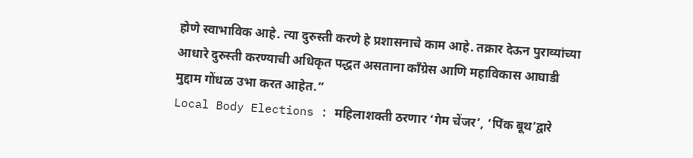होणे स्वाभाविक आहे. त्या दुरुस्ती करणे हे प्रशासनाचे काम आहे. तक्रार देऊन पुराव्यांच्या आधारे दुरुस्ती करण्याची अधिकृत पद्धत असताना काँग्रेस आणि महाविकास आघाडी मुद्दाम गोंधळ उभा करत आहेत.”
Local Body Elections : महिलाशक्ती ठरणार ‘गेम चेंजर’, ‘पिंक बूथ’द्वारे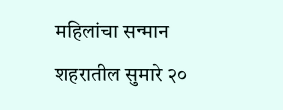महिलांचा सन्मान
शहरातील सुमारे २०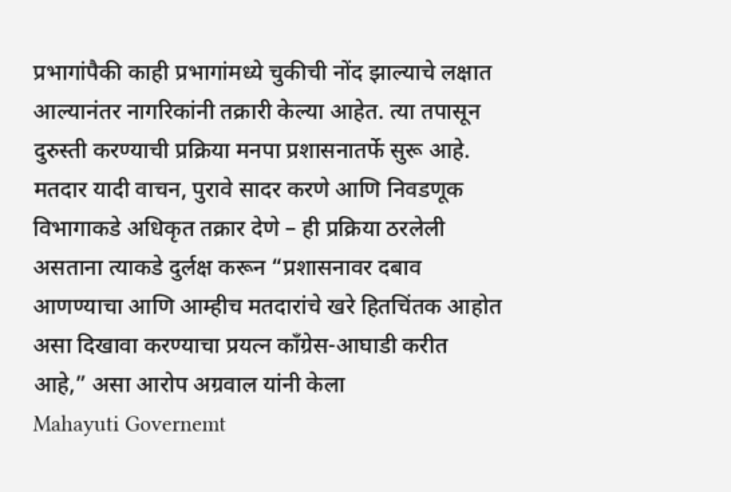प्रभागांपैकी काही प्रभागांमध्ये चुकीची नोंद झाल्याचे लक्षात आल्यानंतर नागरिकांनी तक्रारी केल्या आहेत. त्या तपासून दुरुस्ती करण्याची प्रक्रिया मनपा प्रशासनातर्फे सुरू आहे. मतदार यादी वाचन, पुरावे सादर करणे आणि निवडणूक विभागाकडे अधिकृत तक्रार देणे – ही प्रक्रिया ठरलेली असताना त्याकडे दुर्लक्ष करून “प्रशासनावर दबाव आणण्याचा आणि आम्हीच मतदारांचे खरे हितचिंतक आहोत असा दिखावा करण्याचा प्रयत्न काँग्रेस-आघाडी करीत आहे,” असा आरोप अग्रवाल यांनी केला
Mahayuti Governemt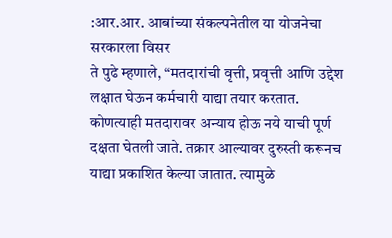:आर.आर. आबांच्या संकल्पनेतील या योजनेचा सरकारला विसर
ते पुढे म्हणाले, “मतदारांची वृत्ती, प्रवृत्ती आणि उद्देश लक्षात घेऊन कर्मचारी याद्या तयार करतात. कोणत्याही मतदारावर अन्याय होऊ नये याची पूर्ण दक्षता घेतली जाते. तक्रार आल्यावर दुरुस्ती करूनच याद्या प्रकाशित केल्या जातात. त्यामुळे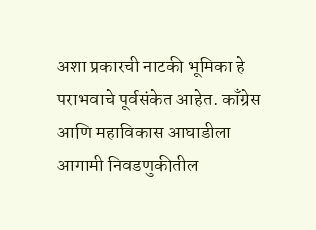अशा प्रकारची नाटकी भूमिका हे पराभवाचे पूर्वसंकेत आहेत. काँग्रेस आणि महाविकास आघाडीला आगामी निवडणुकीतील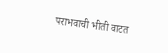पराभवाची भीती वाटत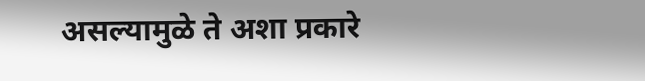असल्यामुळे ते अशा प्रकारे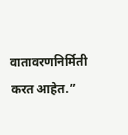वातावरणनिर्मिती करत आहेत.”